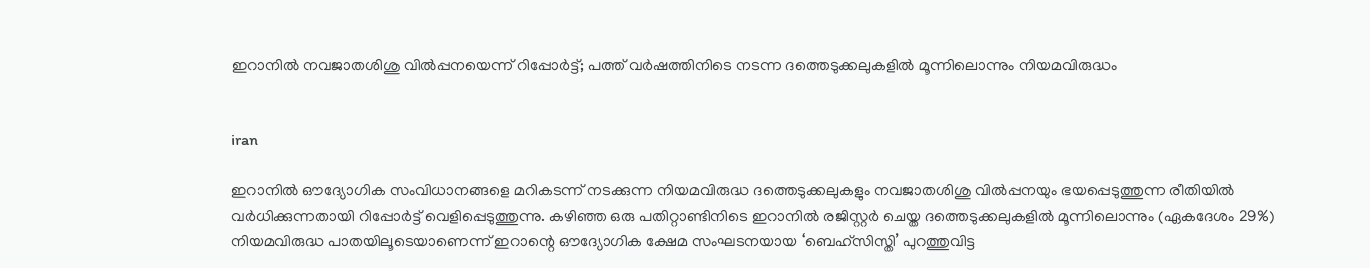ഇറാനിൽ നവജാതശിശു വിൽപ്പനയെന്ന് റിപ്പോർട്ട്; പത്ത് വർഷത്തിനിടെ നടന്ന ദത്തെടുക്കലുകളിൽ മൂന്നിലൊന്നും നിയമവിരുദ്ധം


iran

ഇറാനിൽ ഔദ്യോഗിക സംവിധാനങ്ങളെ മറികടന്ന് നടക്കുന്ന നിയമവിരുദ്ധ ദത്തെടുക്കലുകളും നവജാതശിശു വിൽപ്പനയും ഭയപ്പെടുത്തുന്ന രീതിയിൽ വർധിക്കുന്നതായി റിപ്പോർട്ട് വെളിപ്പെടുത്തുന്നു. കഴിഞ്ഞ ഒരു പതിറ്റാണ്ടിനിടെ ഇറാനിൽ രജിസ്റ്റർ ചെയ്ത ദത്തെടുക്കലുകളിൽ മൂന്നിലൊന്നും (ഏകദേശം 29%) നിയമവിരുദ്ധ പാതയിലൂടെയാണെന്ന് ഇറാന്റെ ഔദ്യോഗിക ക്ഷേമ സംഘടനയായ ‘ബെഹ്സിസ്തി’ പുറത്തുവിട്ട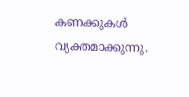കണക്കുകൾ വ്യക്തമാക്കുന്നു.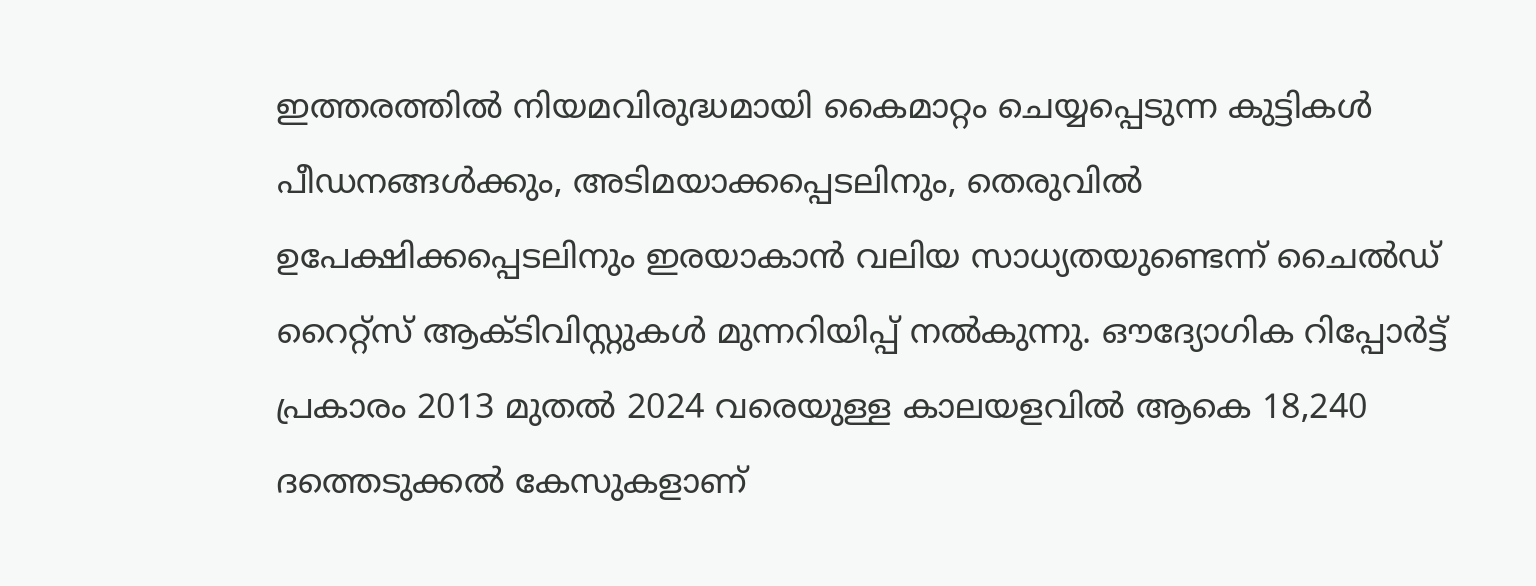ഇത്തരത്തിൽ നിയമവിരുദ്ധമായി കൈമാറ്റം ചെയ്യപ്പെടുന്ന കുട്ടികൾ പീഡനങ്ങൾക്കും, അടിമയാക്കപ്പെടലിനും, തെരുവിൽ ഉപേക്ഷിക്കപ്പെടലിനും ഇരയാകാൻ വലിയ സാധ്യതയുണ്ടെന്ന് ചൈൽഡ് റൈറ്റ്സ് ആക്ടിവിസ്റ്റുകൾ മുന്നറിയിപ്പ് നൽകുന്നു. ഔദ്യോഗിക റിപ്പോർട്ട് പ്രകാരം 2013 മുതൽ 2024 വരെയുള്ള കാലയളവിൽ ആകെ 18,240 ദത്തെടുക്കൽ കേസുകളാണ്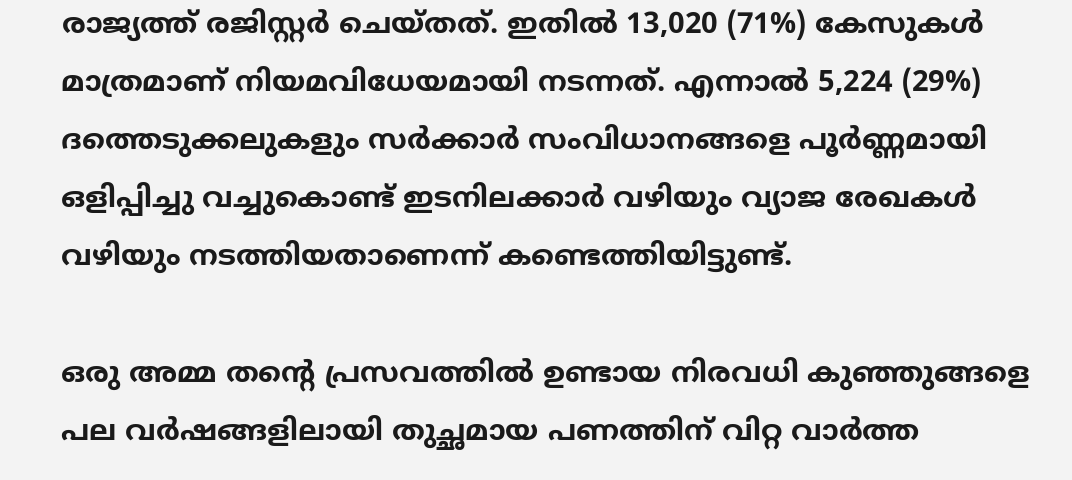രാജ്യത്ത് രജിസ്റ്റർ ചെയ്തത്. ഇതിൽ 13,020 (71%) കേസുകൾ മാത്രമാണ് നിയമവിധേയമായി നടന്നത്. എന്നാൽ 5,224 (29%) ദത്തെടുക്കലുകളും സർക്കാർ സംവിധാനങ്ങളെ പൂർണ്ണമായി ഒളിപ്പിച്ചു വച്ചുകൊണ്ട് ഇടനിലക്കാർ വഴിയും വ്യാജ രേഖകൾ വഴിയും നടത്തിയതാണെന്ന് കണ്ടെത്തിയിട്ടുണ്ട്.

ഒരു അമ്മ തന്റെ പ്രസവത്തിൽ ഉണ്ടായ നിരവധി കുഞ്ഞുങ്ങളെ പല വർഷങ്ങളിലായി തുച്ഛമായ പണത്തിന് വിറ്റ വാർത്ത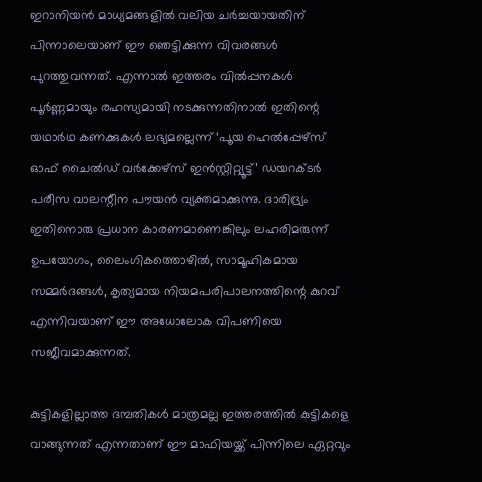ഇറാനിയൻ മാധ്യമങ്ങളിൽ വലിയ ചർച്ചയായതിന് പിന്നാലെയാണ് ഈ ഞെട്ടിക്കുന്ന വിവരങ്ങൾ പുറത്തുവന്നത്. എന്നാൽ ഇത്തരം വിൽപ്പനകൾ പൂർണ്ണമായും രഹസ്യമായി നടക്കുന്നതിനാൽ ഇതിന്റെ യഥാർഥ കണക്കുകൾ ലഭ്യമല്ലെന്ന് ‘പൂയ ഹെൽപ്പേഴ്സ് ഓഫ് ചൈൽഡ് വർക്കേഴ്സ് ഇൻസ്റ്റിറ്റ്യൂട്ട്’ ഡയറക്ടർ പരീസ വാലന്റീന പൗയൻ വ്യക്തമാക്കുന്നു. ദാരിദ്ര്യം ഇതിനൊരു പ്രധാന കാരണമാണെങ്കിലും ലഹരിമരുന്ന് ഉപയോഗം, ലൈംഗികത്തൊഴിൽ, സാമൂഹികമായ സമ്മർദങ്ങൾ, കൃത്യമായ നിയമപരിപാലനത്തിന്റെ കുറവ് എന്നിവയാണ് ഈ അധോലോക വിപണിയെ സജീവമാക്കുന്നത്.

കുട്ടികളില്ലാത്ത ദമ്പതികൾ മാത്രമല്ല ഇത്തരത്തിൽ കുട്ടികളെ വാങ്ങുന്നത് എന്നതാണ് ഈ മാഫിയയ്ക്ക് പിന്നിലെ ഏറ്റവും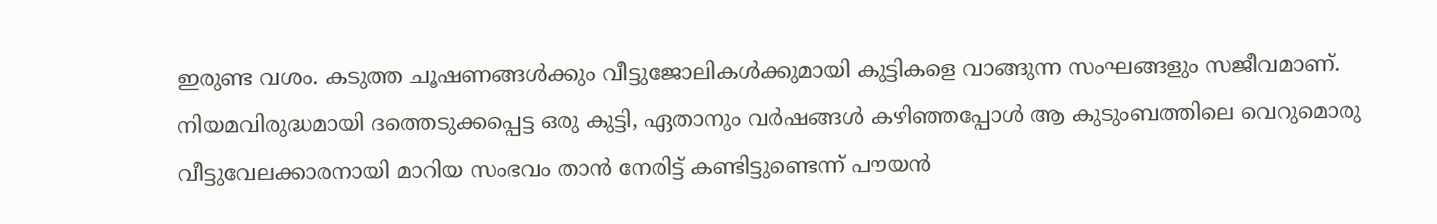ഇരുണ്ട വശം. കടുത്ത ചൂഷണങ്ങൾക്കും വീട്ടുജോലികൾക്കുമായി കുട്ടികളെ വാങ്ങുന്ന സംഘങ്ങളും സജീവമാണ്. നിയമവിരുദ്ധമായി ദത്തെടുക്കപ്പെട്ട ഒരു കുട്ടി, ഏതാനും വർഷങ്ങൾ കഴിഞ്ഞപ്പോൾ ആ കുടുംബത്തിലെ വെറുമൊരു വീട്ടുവേലക്കാരനായി മാറിയ സംഭവം താൻ നേരിട്ട് കണ്ടിട്ടുണ്ടെന്ന് പൗയൻ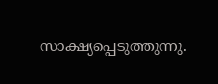സാക്ഷ്യപ്പെടുത്തുന്നു.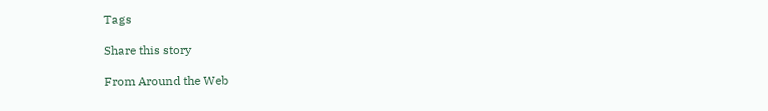Tags

Share this story

From Around the Web